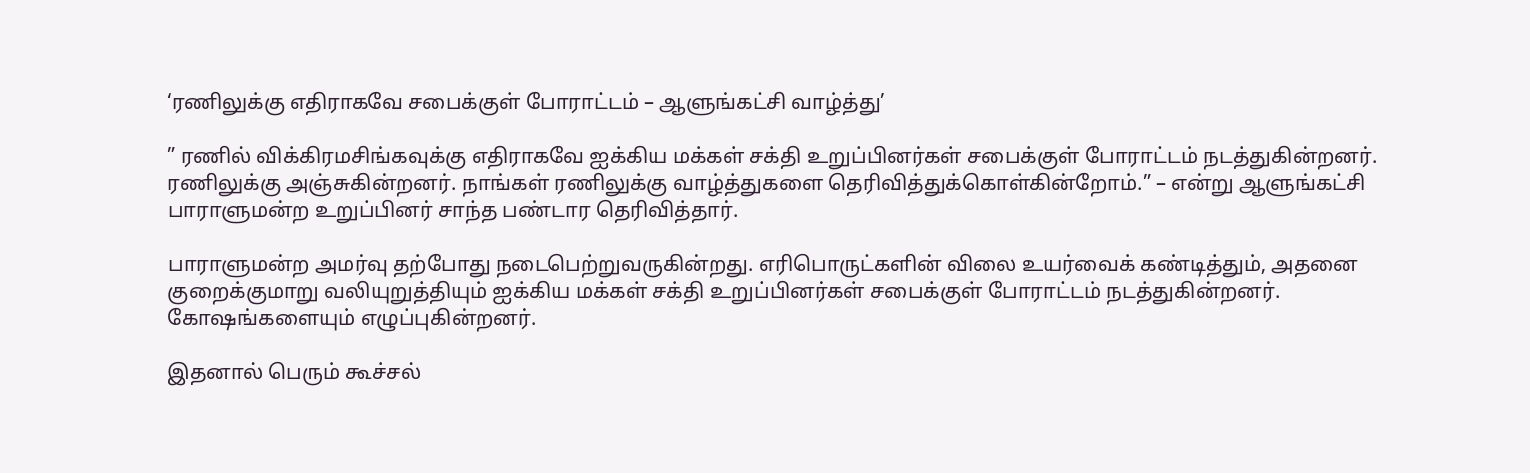‘ரணிலுக்கு எதிராகவே சபைக்குள் போராட்டம் – ஆளுங்கட்சி வாழ்த்து’

” ரணில் விக்கிரமசிங்கவுக்கு எதிராகவே ஐக்கிய மக்கள் சக்தி உறுப்பினர்கள் சபைக்குள் போராட்டம் நடத்துகின்றனர். ரணிலுக்கு அஞ்சுகின்றனர். நாங்கள் ரணிலுக்கு வாழ்த்துகளை தெரிவித்துக்கொள்கின்றோம்.” – என்று ஆளுங்கட்சி பாராளுமன்ற உறுப்பினர் சாந்த பண்டார தெரிவித்தார்.

பாராளுமன்ற அமர்வு தற்போது நடைபெற்றுவருகின்றது. எரிபொருட்களின் விலை உயர்வைக் கண்டித்தும், அதனை குறைக்குமாறு வலியுறுத்தியும் ஐக்கிய மக்கள் சக்தி உறுப்பினர்கள் சபைக்குள் போராட்டம் நடத்துகின்றனர். கோஷங்களையும் எழுப்புகின்றனர்.

இதனால் பெரும் கூச்சல்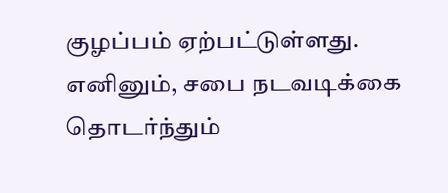குழப்பம் ஏற்பட்டுள்ளது. எனினும், சபை நடவடிக்கை தொடர்ந்தும்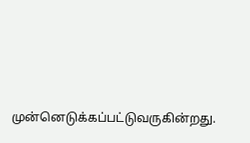முன்னெடுக்கப்பட்டுவருகின்றது.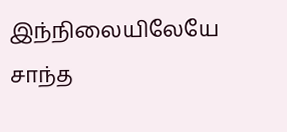இந்நிலையிலேயே சாந்த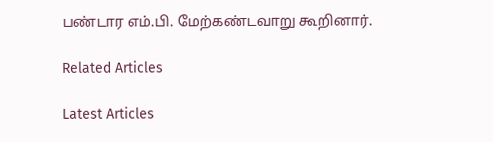பண்டார எம்.பி. மேற்கண்டவாறு கூறினார்.

Related Articles

Latest Articles